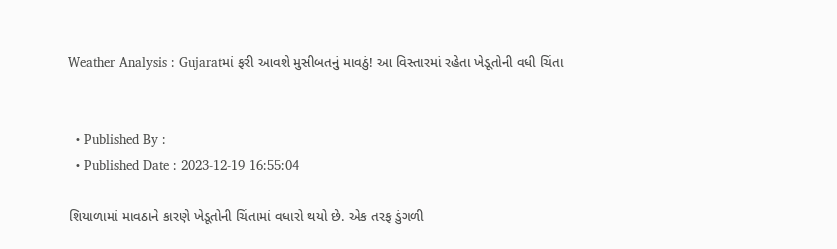Weather Analysis : Gujaratમાં ફરી આવશે મુસીબતનું માવઠું! આ વિસ્તારમાં રહેતા ખેડૂતોની વધી ચિંતા


  • Published By :
  • Published Date : 2023-12-19 16:55:04

શિયાળામાં માવઠાને કારણે ખેડૂતોની ચિંતામાં વધારો થયો છે. એક તરફ ડુંગળી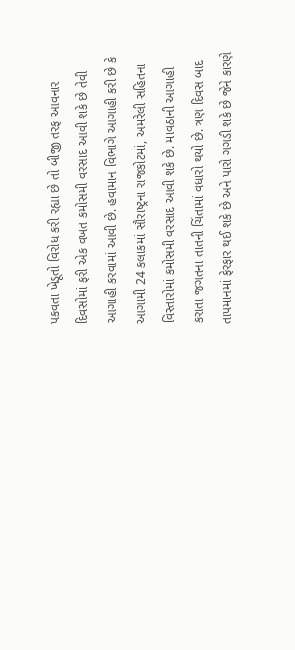પકવતા ખેડૂતો વિરોધ કરી રહ્યા છે તો બીજી તરફ આવનાર દિવસોમાં ફરી એક વખત કમોસમી વરસાદ આવી શકે છે તેવી આગાહી કરવામાં આવી છે. હવામાન વિભાગે આગાહી કરી છે કે આગામી 24 કલાકમાં સૌરાષ્ટ્રના રાજકોટમાં, અમરેલી સહિતના વિસ્તારોમાં કમોસમી વરસાદ આવી શકે છે. માવઠાની આગાહી કરાતા જગતના તાતની ચિંતામાં વધારો થયો છે. ત્રણ દિવસ બાદ તાપમાનમાં ફેરફાર થઈ શકે છે અને પારો ગગડી શકે છે જેને કારણે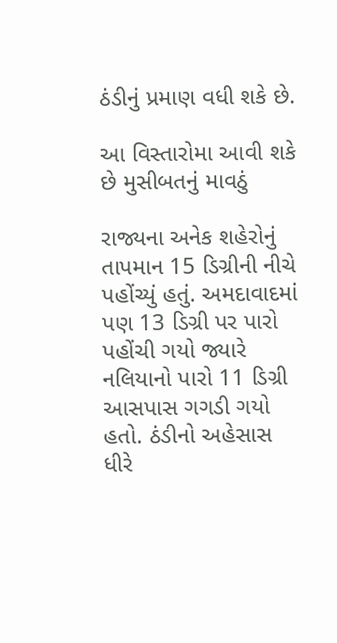ઠંડીનું પ્રમાણ વધી શકે છે.

આ વિસ્તારોમા આવી શકે છે મુસીબતનું માવઠું

રાજ્યના અનેક શહેરોનું તાપમાન 15 ડિગ્રીની નીચે પહોંચ્યું હતું. અમદાવાદમાં પણ 13 ડિગ્રી પર પારો પહોંચી ગયો જ્યારે નલિયાનો પારો 11 ડિગ્રી આસપાસ ગગડી ગયો હતો. ઠંડીનો અહેસાસ ધીરે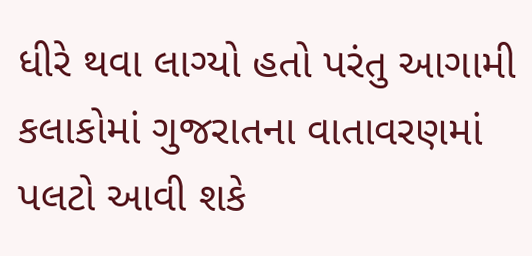ધીરે થવા લાગ્યો હતો પરંતુ આગામી કલાકોમાં ગુજરાતના વાતાવરણમાં પલટો આવી શકે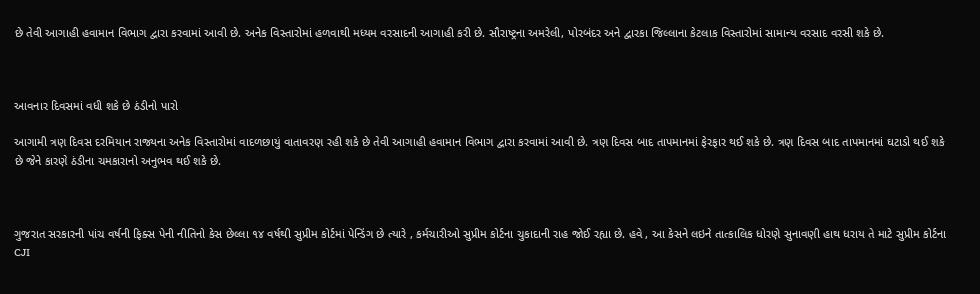છે તેવી આગાહી હવામાન વિભાગ દ્વારા કરવામાં આવી છે. અનેક વિસ્તારોમાં હળવાથી મધ્યમ વરસાદની આગાહી કરી છે. સૌરાષ્ટ્રના અમરેલી, પોરબંદર અને દ્વારકા જિલ્લાના કેટલાક વિસ્તારોમાં સામાન્ય વરસાદ વરસી શકે છે.



આવનાર દિવસમાં વધી શકે છે ઠંડીનો પારો

આગામી ત્રણ દિવસ દરમિયાન રાજ્યના અનેક વિસ્તારોમાં વાદળછાયું વાતાવરણ રહી શકે છે તેવી આગાહી હવામાન વિભાગ દ્વારા કરવામાં આવી છે. ત્રણ દિવસ બાદ તાપમાનમાં ફેરફાર થઈ શકે છે. ત્રણ દિવસ બાદ તાપમાનમાં ઘટાડો થઈ શકે છે જેને કારણે ઠંડીના ચમકારાનો અનુભવ થઈ શકે છે.



ગુજરાત સરકારની પાંચ વર્ષની ફિક્સ પેની નીતિનો કેસ છેલ્લા ૧૪ વર્ષથી સુપ્રીમ કોર્ટમાં પેન્ડિંગ છે ત્યારે , કર્મચારીઓ સુપ્રીમ કોર્ટના ચુકાદાની રાહ જોઈ રહ્યા છે. હવે , આ કેસને લઇને તાત્કાલિક ધોરણે સુનાવણી હાથ ધરાય તે માટે સુપ્રીમ કોર્ટના CJI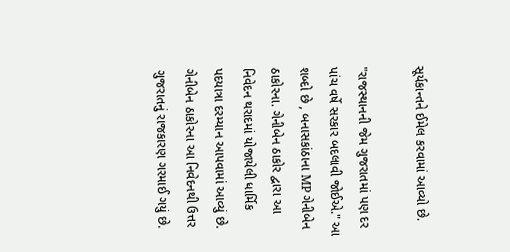સૂર્યકાન્તને ઈમેલ કરવામાં આવ્યો છે.

"રાજસ્થાનની જેમ ગુજરાતમાં પણ દર પાંચ વર્ષે સરકાર બદલાવી જોઈએ." આ શબ્દો છે , બનાસકાંઠાના MP ગેનીબેન ઠાકોરના. ગેનીબેન ઠાકોર દ્વારા આ નિવેદન થરાદમાં યોજાયેલી ધાર્મિક પદયાત્રા દરમ્યાન આપવામાં આવ્યું છે. ગેનીબેન ઠાકોરના આ નિવેદનથી ઉત્તર ગુજરાતનું રાજકારણ ગરમાઈ ગયું છે.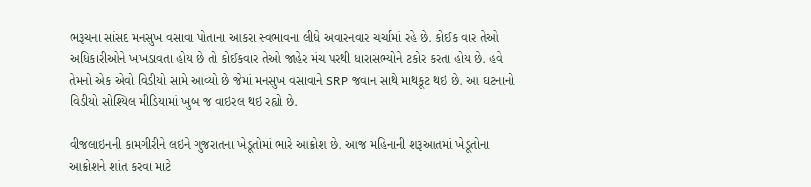ભરૂચના સાંસદ મનસુખ વસાવા પોતાના આકરા સ્વભાવના લીધે અવારનવાર ચર્ચામાં રહે છે. કોઈક વાર તેઓ અધિકારીઓને ખખડાવતા હોય છે તો કોઈકવાર તેઓ જાહેર મંચ પરથી ધારાસભ્યોને ટકોર કરતા હોય છે. હવે તેમનો એક એવો વિડીયો સામે આવ્યો છે જેમાં મનસુખ વસાવાને SRP જવાન સાથે માથકૂટ થઇ છે. આ ઘટનાનો વિડીયો સોશ્યિલ મીડિયામાં ખુબ જ વાઇરલ થઇ રહ્યો છે.

વીજલાઇનની કામગીરીને લઇને ગુજરાતના ખેડૂતોમાં ભારે આક્રોશ છે. આજ મહિનાની શરૂઆતમાં ખેડૂતોના આક્રોશને શાંત કરવા માટે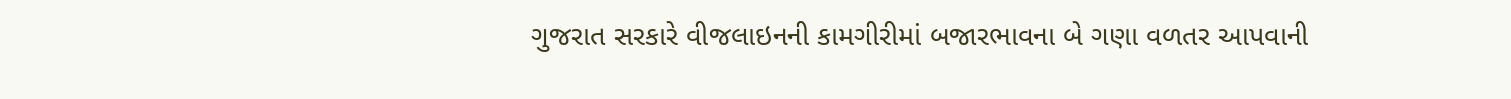ગુજરાત સરકારે વીજલાઇનની કામગીરીમાં બજારભાવના બે ગણા વળતર આપવાની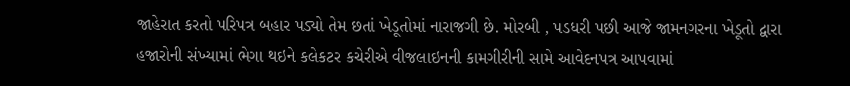જાહેરાત કરતો પરિપત્ર બહાર પડ્યો તેમ છતાં ખેડૂતોમાં નારાજગી છે. મોરબી , પડધરી પછી આજે જામનગરના ખેડૂતો દ્વારા હજારોની સંખ્યામાં ભેગા થઇને કલેકટર કચેરીએ વીજલાઇનની કામગીરીની સામે આવેદનપત્ર આપવામાં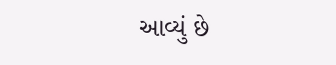આવ્યું છે